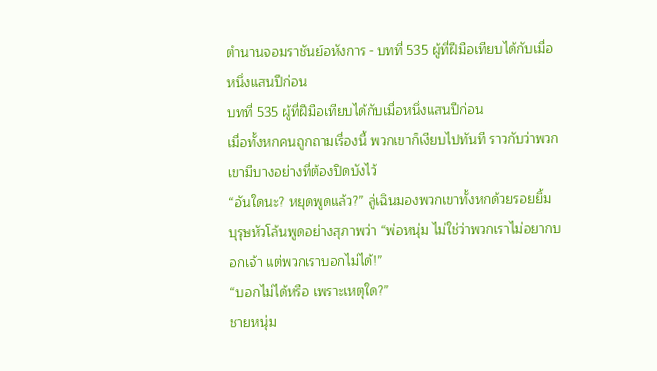ตำนานจอมราชันย์อหังการ - บทที่ 535 ผู้ที่ฝีมือเทียบได้กับเมื่อหนึ่งแสนปีก่อน
บทที่ 535 ผู้ที่ฝีมือเทียบได้กับเมื่อหนึ่งแสนปีก่อน
เมื่อทั้งหกคนถูกถามเรื่องนี้ พวกเขาก็เงียบไปทันที ราวกับว่าพวกเขามีบางอย่างที่ต้องปิดบังไว้
“อันใดนะ? หยุดพูดแล้ว?” ลู่เฉินมองพวกเขาทั้งหกด้วยรอยยิ้ม
บุรุษหัวโล้นพูดอย่างสุภาพว่า “พ่อหนุ่ม ไม่ใช่ว่าพวกเราไม่อยากบอกเจ้า แต่พวกเราบอกไม่ได้!”
“บอกไม่ได้หรือ เพราะเหตุใด?”
ชายหนุ่ม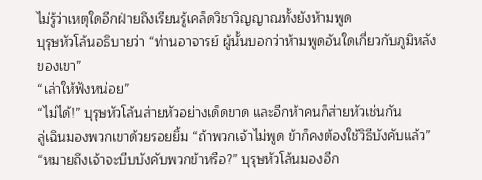ไม่รู้ว่าเหตุใดอีกฝ่ายถึงเรียนรู้เคล็ดวิชาวิญญาณทั้งยังห้ามพูด
บุรุษหัวโล้นอธิบายว่า “ท่านอาจารย์ ผู้นั้นบอกว่าห้ามพูดอันใดเกี่ยวกับภูมิหลังของเขา”
“เล่าให้ฟังหน่อย”
“ไม่ได้!” บุรุษหัวโล้นส่ายหัวอย่างเด็ดขาด และอีกห้าคนก็ส่ายหัวเช่นกัน
ลู่เฉินมองพวกเขาด้วยรอยยิ้ม “ถ้าพวกเจ้าไม่พูด ข้าก็คงต้องใช้วิธีบังคับแล้ว”
“หมายถึงเจ้าจะบีบบังคับพวกข้าหรือ?” บุรุษหัวโล้นมองอีก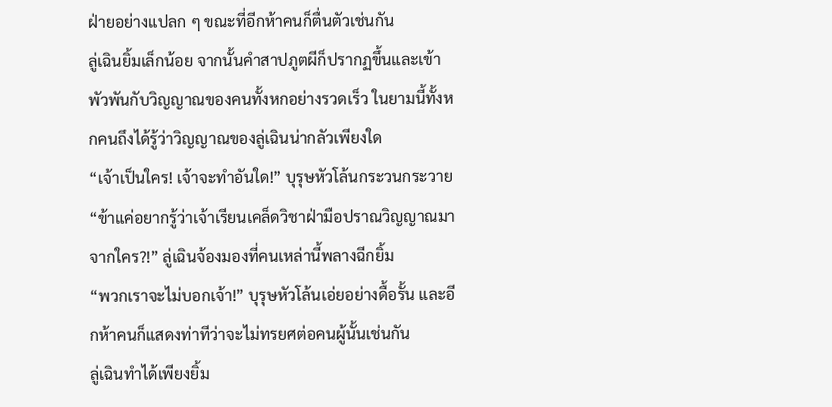ฝ่ายอย่างแปลก ๆ ขณะที่อีกห้าคนก็ตื่นตัวเช่นกัน
ลู่เฉินยิ้มเล็กน้อย จากนั้นคำสาปภูตผีก็ปรากฏขึ้นและเข้าพัวพันกับวิญญาณของคนทั้งหกอย่างรวดเร็ว ในยามนี้ทั้งหกคนถึงได้รู้ว่าวิญญาณของลู่เฉินน่ากลัวเพียงใด
“เจ้าเป็นใคร! เจ้าจะทำอันใด!” บุรุษหัวโล้นกระวนกระวาย
“ข้าแค่อยากรู้ว่าเจ้าเรียนเคล็ดวิชาฝ่ามือปราณวิญญาณมาจากใคร?!” ลู่เฉินจ้องมองที่คนเหล่านี้พลางฉีกยิ้ม
“พวกเราจะไม่บอกเจ้า!” บุรุษหัวโล้นเอ่ยอย่างดื้อรั้น และอีกห้าคนก็แสดงท่าทีว่าจะไม่ทรยศต่อคนผู้นั้นเช่นกัน
ลู่เฉินทำได้เพียงยิ้ม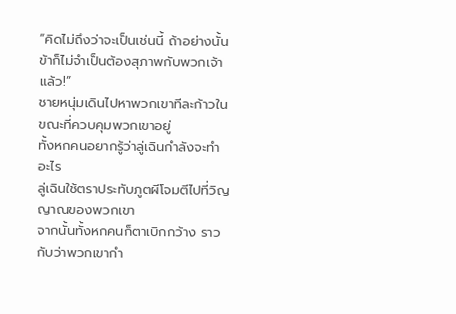“คิดไม่ถึงว่าจะเป็นเช่นนี้ ถ้าอย่างนั้นข้าก็ไม่จำเป็นต้องสุภาพกับพวกเจ้าแล้ว!”
ชายหนุ่มเดินไปหาพวกเขาทีละก้าวในขณะที่ควบคุมพวกเขาอยู่
ทั้งหกคนอยากรู้ว่าลู่เฉินกำลังจะทำอะไร
ลู่เฉินใช้ตราประทับภูตผีโจมตีไปที่วิญญาณของพวกเขา
จากนั้นทั้งหกคนก็ตาเบิกกว้าง ราวกับว่าพวกเขากำ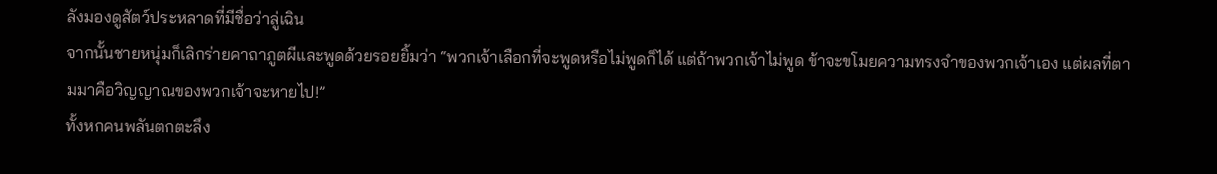ลังมองดูสัตว์ประหลาดที่มีชื่อว่าลู่เฉิน
จากนั้นชายหนุ่มก็เลิกร่ายคาถาภูตผีและพูดด้วยรอยยิ้มว่า “พวกเจ้าเลือกที่จะพูดหรือไม่พูดก็ได้ แต่ถ้าพวกเจ้าไม่พูด ข้าจะขโมยความทรงจำของพวกเจ้าเอง แต่ผลที่ตามมาคือวิญญาณของพวกเจ้าจะหายไป!”
ทั้งหกคนพลันตกตะลึง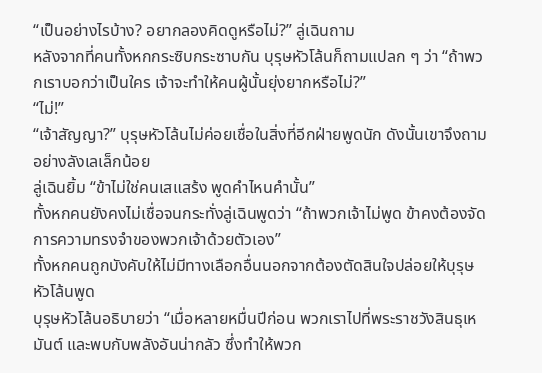“เป็นอย่างไรบ้าง? อยากลองคิดดูหรือไม่?” ลู่เฉินถาม
หลังจากที่คนทั้งหกกระซิบกระซาบกัน บุรุษหัวโล้นก็ถามแปลก ๆ ว่า “ถ้าพวกเราบอกว่าเป็นใคร เจ้าจะทำให้คนผู้นั้นยุ่งยากหรือไม่?”
“ไม่!”
“เจ้าสัญญา?” บุรุษหัวโล้นไม่ค่อยเชื่อในสิ่งที่อีกฝ่ายพูดนัก ดังนั้นเขาจึงถามอย่างลังเลเล็กน้อย
ลู่เฉินยิ้ม “ข้าไม่ใช่คนเสแสร้ง พูดคำไหนคำนั้น”
ทั้งหกคนยังคงไม่เชื่อจนกระทั่งลู่เฉินพูดว่า “ถ้าพวกเจ้าไม่พูด ข้าคงต้องจัดการความทรงจำของพวกเจ้าด้วยตัวเอง”
ทั้งหกคนถูกบังคับให้ไม่มีทางเลือกอื่นนอกจากต้องตัดสินใจปล่อยให้บุรุษหัวโล้นพูด
บุรุษหัวโล้นอธิบายว่า “เมื่อหลายหมื่นปีก่อน พวกเราไปที่พระราชวังสินธุเหมันต์ และพบกับพลังอันน่ากลัว ซึ่งทำให้พวก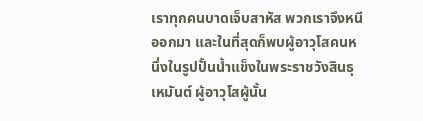เราทุกคนบาดเจ็บสาหัส พวกเราจึงหนีออกมา และในที่สุดก็พบผู้อาวุโสคนหนึ่งในรูปปั้นน้ำแข็งในพระราชวังสินธุเหมันต์ ผู้อาวุโสผู้นั้น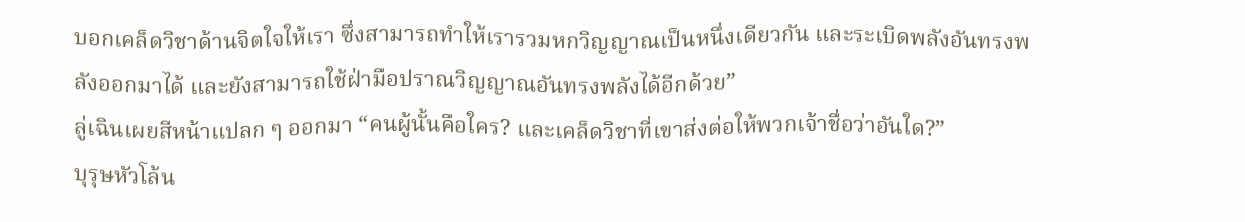บอกเคล็ดวิชาด้านจิตใจให้เรา ซึ่งสามารถทำให้เรารวมหกวิญญาณเป็นหนึ่งเดียวกัน และระเบิดพลังอันทรงพลังออกมาได้ และยังสามารถใช้ฝ่ามือปราณวิญญาณอันทรงพลังได้อีกด้วย”
ลู่เฉินเผยสีหน้าแปลก ๆ ออกมา “คนผู้นั้นคือใคร? และเคล็ดวิชาที่เขาส่งต่อให้พวกเจ้าชื่อว่าอันใด?”
บุรุษหัวโล้น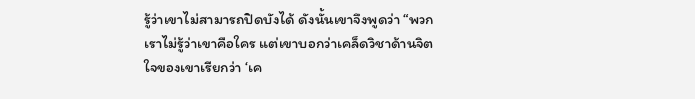รู้ว่าเขาไม่สามารถปิดบังได้ ดังนั้นเขาจึงพูดว่า “พวกเราไม่รู้ว่าเขาคือใคร แต่เขาบอกว่าเคล็ดวิชาด้านจิตใจของเขาเรียกว่า ‘เค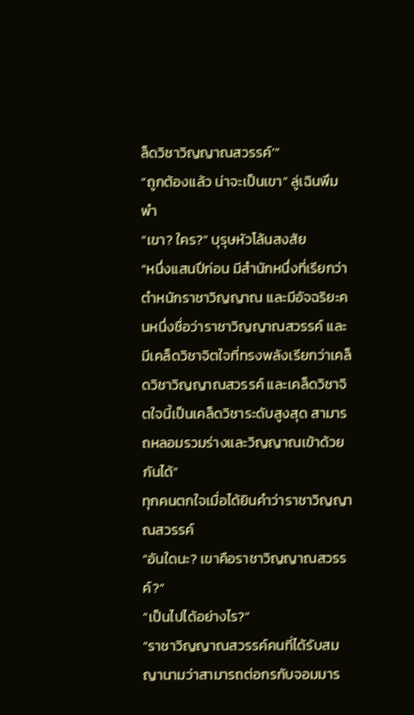ล็ดวิชาวิญญาณสวรรค์’”
“ถูกต้องแล้ว น่าจะเป็นเขา” ลู่เฉินพึมพำ
“เขา? ใคร?” บุรุษหัวโล้นสงสัย
“หนึ่งแสนปีก่อน มีสำนักหนึ่งที่เรียกว่าตำหนักราชาวิญญาณ และมีอัจฉริยะคนหนึ่งชื่อว่าราชาวิญญาณสวรรค์ และมีเคล็ดวิชาจิตใจที่ทรงพลังเรียกว่าเคล็ดวิชาวิญญาณสวรรค์ และเคล็ดวิชาจิตใจนี้เป็นเคล็ดวิชาระดับสูงสุด สามารถหลอมรวมร่างและวิญญาณเข้าด้วยกันได้”
ทุกคนตกใจเมื่อได้ยินคำว่าราชาวิญญาณสวรรค์
“อันใดนะ? เขาคือราชาวิญญาณสวรรค์?”
“เป็นไปได้อย่างไร?”
“ราชาวิญญาณสวรรค์คนที่ได้รับสมญานามว่าสามารถต่อกรกับจอมมาร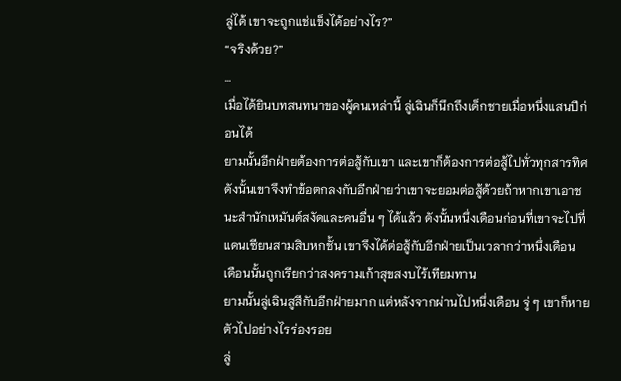ลู่ได้ เขาจะถูกแช่แข็งได้อย่างไร?”
“จริงด้วย?”
…
เมื่อได้ยินบทสนทนาของผู้คนเหล่านี้ ลู่เฉินก็นึกถึงเด็กชายเมื่อหนึ่งแสนปีก่อนได้
ยามนั้นอีกฝ่ายต้องการต่อสู้กับเขา และเขาก็ต้องการต่อสู้ไปทั่วทุกสารทิศ ดังนั้นเขาจึงทำข้อตกลงกับอีกฝ่ายว่าเขาจะยอมต่อสู้ด้วยถ้าหากเขาเอาชนะสำนักเหมันต์สงัดและคนอื่น ๆ ได้แล้ว ดังนั้นหนึ่งเดือนก่อนที่เขาจะไปที่แดนเซียนสามสิบหกชั้น เขาจึงได้ต่อสู้กับอีกฝ่ายเป็นเวลากว่าหนึ่งเดือน
เดือนนั้นถูกเรียกว่าสงครามเก้าสุขสงบไร้เทียมทาน
ยามนั้นลู่เฉินสูสีกับอีกฝ่ายมาก แต่หลังจากผ่านไปหนึ่งเดือน จู่ ๆ เขาก็หายตัวไปอย่างไรร่องรอย
ลู่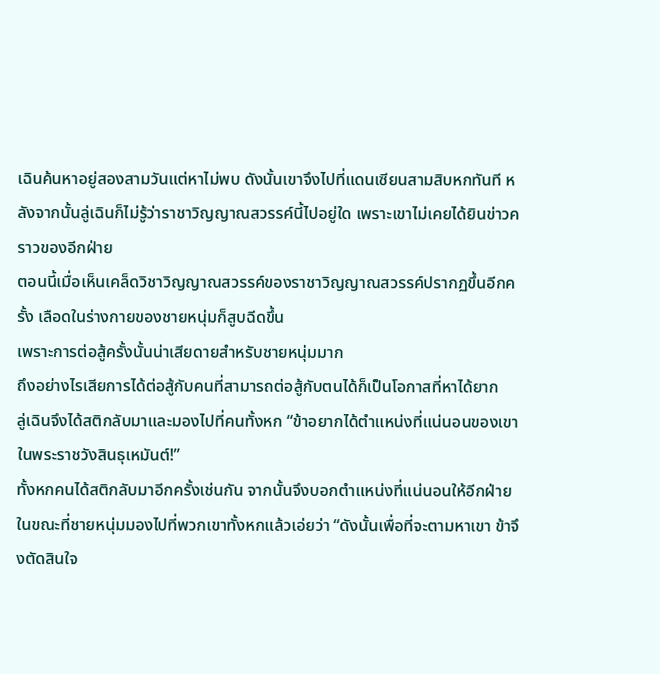เฉินค้นหาอยู่สองสามวันแต่หาไม่พบ ดังนั้นเขาจึงไปที่แดนเซียนสามสิบหกทันที หลังจากนั้นลู่เฉินก็ไม่รู้ว่าราชาวิญญาณสวรรค์นี้ไปอยู่ใด เพราะเขาไม่เคยได้ยินข่าวคราวของอีกฝ่าย
ตอนนี้เมื่อเห็นเคล็ดวิชาวิญญาณสวรรค์ของราชาวิญญาณสวรรค์ปรากฏขึ้นอีกครั้ง เลือดในร่างกายของชายหนุ่มก็สูบฉีดขึ้น
เพราะการต่อสู้ครั้งนั้นน่าเสียดายสำหรับชายหนุ่มมาก
ถึงอย่างไรเสียการได้ต่อสู้กับคนที่สามารถต่อสู้กับตนได้ก็เป็นโอกาสที่หาได้ยาก
ลู่เฉินจึงได้สติกลับมาและมองไปที่คนทั้งหก “ข้าอยากได้ตำแหน่งที่แน่นอนของเขาในพระราชวังสินธุเหมันต์!”
ทั้งหกคนได้สติกลับมาอีกครั้งเช่นกัน จากนั้นจึงบอกตำแหน่งที่แน่นอนให้อีกฝ่าย ในขณะที่ชายหนุ่มมองไปที่พวกเขาทั้งหกแล้วเอ่ยว่า “ดังนั้นเพื่อที่จะตามหาเขา ข้าจึงตัดสินใจ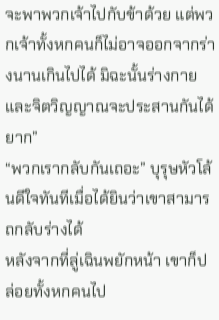จะพาพวกเจ้าไปกับข้าด้วย แต่พวกเจ้าทั้งหกคนก็ไม่อาจออกจากร่างนานเกินไปได้ มิฉะนั้นร่างกายและจิตวิญญาณจะประสานกันได้ยาก”
“พวกเรากลับกันเถอะ” บุรุษหัวโล้นดีใจทันทีเมื่อได้ยินว่าเขาสามารถกลับร่างได้
หลังจากที่ลู่เฉินพยักหน้า เขาก็ปล่อยทั้งหกคนไป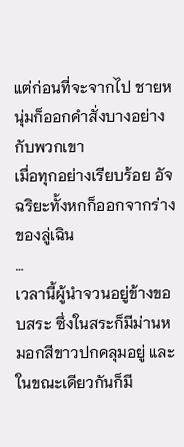แต่ก่อนที่จะจากไป ชายหนุ่มก็ออกคำสั่งบางอย่างกับพวกเขา
เมื่อทุกอย่างเรียบร้อย อัจฉริยะทั้งหกก็ออกจากร่างของลู่เฉิน
…
เวลานี้ผู้นำจวนอยู่ข้างขอบสระ ซึ่งในสระก็มีม่านหมอกสีขาวปกคลุมอยู่ และในขณะเดียวกันก็มี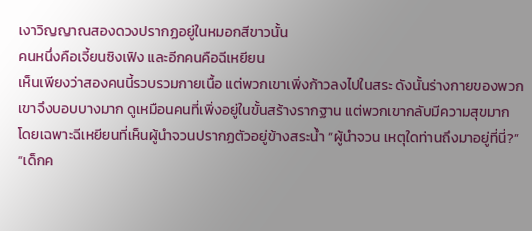เงาวิญญาณสองดวงปรากฏอยู่ในหมอกสีขาวนั้น
คนหนึ่งคือเจี้ยนซิงเฟิง และอีกคนคือฉีเหยียน
เห็นเพียงว่าสองคนนี้รวบรวมกายเนื้อ แต่พวกเขาเพิ่งก้าวลงไปในสระ ดังนั้นร่างกายของพวกเขาจึงบอบบางมาก ดูเหมือนคนที่เพิ่งอยู่ในขั้นสร้างรากฐาน แต่พวกเขากลับมีความสุขมาก
โดยเฉพาะฉีเหยียนที่เห็นผู้นำจวนปรากฏตัวอยู่ข้างสระน้ำ “ผู้นำจวน เหตุใดท่านถึงมาอยู่ที่นี่?”
“เด็กค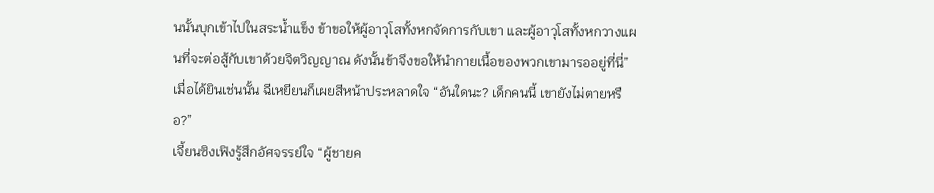นนั้นบุกเข้าไปในสระน้ำแข็ง ข้าขอให้ผู้อาวุโสทั้งหกจัดการกับเขา และผู้อาวุโสทั้งหกวางแผนที่จะต่อสู้กับเขาด้วยจิตวิญญาณ ดังนั้นข้าจึงขอให้นำกายเนื้อของพวกเขามารออยู่ที่นี่”
เมื่อได้ยินเช่นนั้น ฉีเหยียนก็เผยสีหน้าประหลาดใจ “อันใดนะ? เด็กคนนี้ เขายังไม่ตายหรือ?”
เจี้ยนซิงเฟิงรู้สึกอัศจรรย์ใจ “ผู้ชายค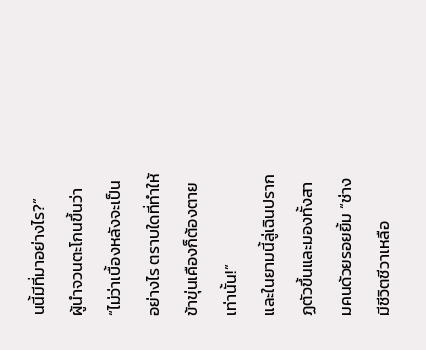นนี้มีที่มาอย่างไร?”
ผู้นำจวนตะโกนขึ้นว่า “ไม่ว่าเบื้องหลังจะเป็นอย่างไร ตราบใดที่ทำให้ข้าขุ่นเคืองก็ต้องตายเท่านั้น!”
และในยามนี้ลู่เฉินปรากฏตัวขึ้นและมองทั้งสามคนด้วยรอยยิ้ม “ช่างมีชีวิตชีวาเหลือ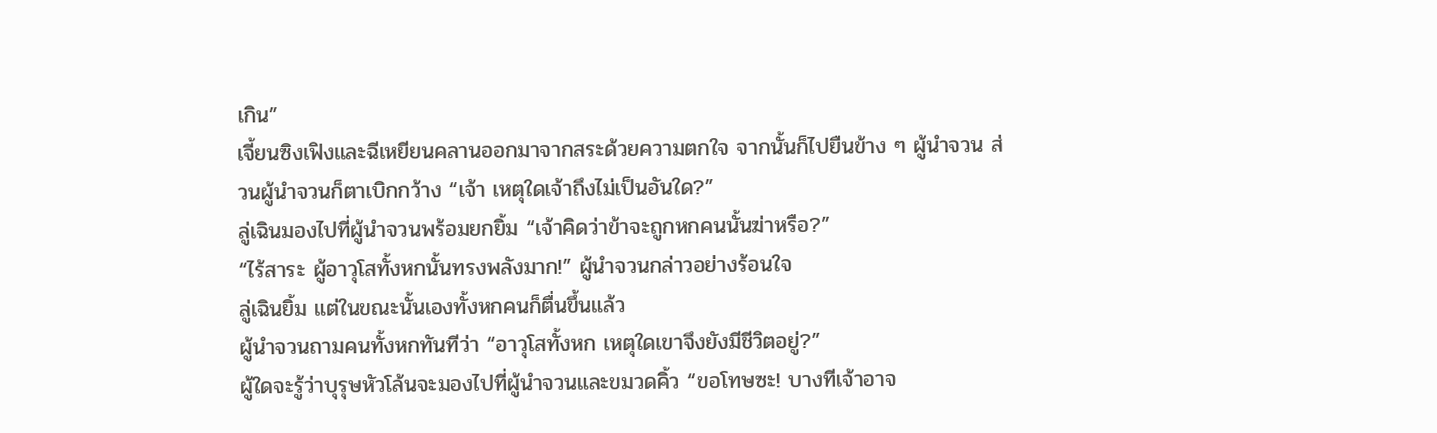เกิน”
เจี้ยนซิงเฟิงและฉีเหยียนคลานออกมาจากสระด้วยความตกใจ จากนั้นก็ไปยืนข้าง ๆ ผู้นำจวน ส่วนผู้นำจวนก็ตาเบิกกว้าง “เจ้า เหตุใดเจ้าถึงไม่เป็นอันใด?”
ลู่เฉินมองไปที่ผู้นำจวนพร้อมยกยิ้ม “เจ้าคิดว่าข้าจะถูกหกคนนั้นฆ่าหรือ?”
“ไร้สาระ ผู้อาวุโสทั้งหกนั้นทรงพลังมาก!” ผู้นำจวนกล่าวอย่างร้อนใจ
ลู่เฉินยิ้ม แต่ในขณะนั้นเองทั้งหกคนก็ตื่นขึ้นแล้ว
ผู้นำจวนถามคนทั้งหกทันทีว่า “อาวุโสทั้งหก เหตุใดเขาจึงยังมีชีวิตอยู่?”
ผู้ใดจะรู้ว่าบุรุษหัวโล้นจะมองไปที่ผู้นำจวนและขมวดคิ้ว “ขอโทษซะ! บางทีเจ้าอาจ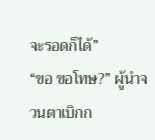จะรอดก็ได้”
“ขอ ขอโทษ?” ผู้นำจวนตาเบิกก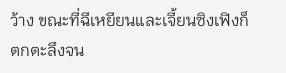ว้าง ขณะที่ฉีเหยียนและเจี้ยนซิงเฟิงก็ตกตะลึงจน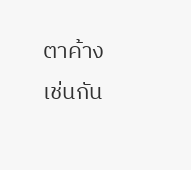ตาค้างเช่นกัน